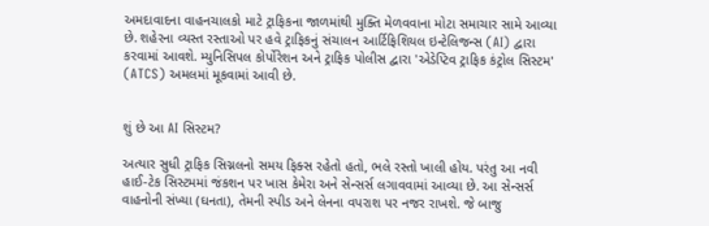અમદાવાદના વાહનચાલકો માટે ટ્રાફિકના જાળમાંથી મુક્તિ મેળવવાના મોટા સમાચાર સામે આવ્યા છે. શહેરના વ્યસ્ત રસ્તાઓ પર હવે ટ્રાફિકનું સંચાલન આર્ટિફિશિયલ ઇન્ટેલિજન્સ (AI) દ્વારા કરવામાં આવશે. મ્યુનિસિપલ કોર્પોરેશન અને ટ્રાફિક પોલીસ દ્વારા 'એડેપ્ટિવ ટ્રાફિક કંટ્રોલ સિસ્ટમ' (ATCS) અમલમાં મૂકવામાં આવી છે.


શું છે આ AI સિસ્ટમ?

અત્યાર સુધી ટ્રાફિક સિગ્નલનો સમય ફિક્સ રહેતો હતો, ભલે રસ્તો ખાલી હોય. પરંતુ આ નવી હાઈ-ટેક સિસ્ટમમાં જંકશન પર ખાસ કેમેરા અને સેન્સર્સ લગાવવામાં આવ્યા છે. આ સેન્સર્સ વાહનોની સંખ્યા (ઘનતા), તેમની સ્પીડ અને લેનના વપરાશ પર નજર રાખશે. જે બાજુ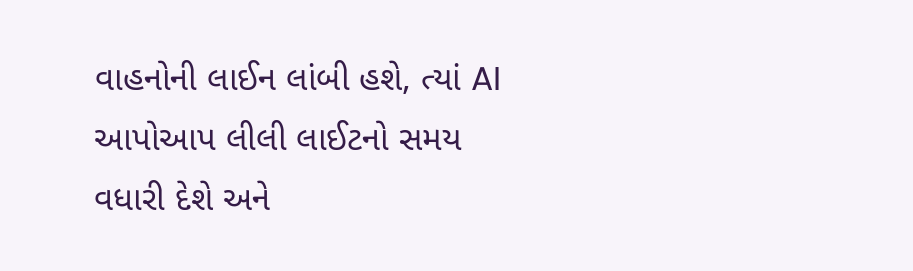વાહનોની લાઈન લાંબી હશે, ત્યાં AI આપોઆપ લીલી લાઈટનો સમય વધારી દેશે અને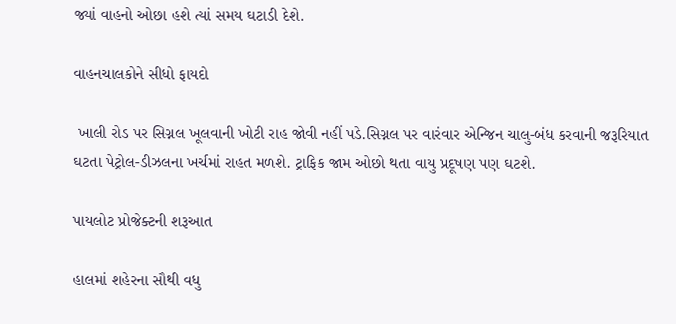જ્યાં વાહનો ઓછા હશે ત્યાં સમય ઘટાડી દેશે.

વાહનચાલકોને સીધો ફાયદો

 ખાલી રોડ પર સિગ્નલ ખૂલવાની ખોટી રાહ જોવી નહીં પડે.સિગ્નલ પર વારંવાર એન્જિન ચાલુ-બંધ કરવાની જરૂરિયાત ઘટતા પેટ્રોલ-ડીઝલના ખર્ચમાં રાહત મળશે. ટ્રાફિક જામ ઓછો થતા વાયુ પ્રદૂષણ પણ ઘટશે.

પાયલોટ પ્રોજેક્ટની શરૂઆત

હાલમાં શહેરના સૌથી વધુ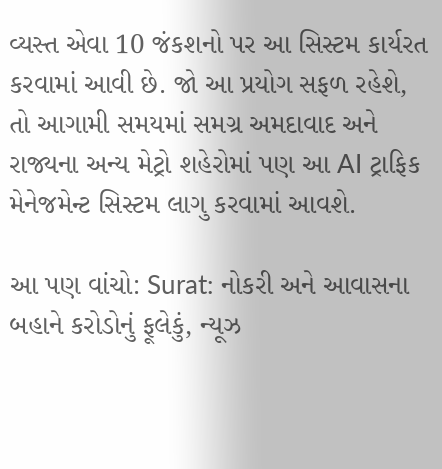વ્યસ્ત એવા 10 જંકશનો પર આ સિસ્ટમ કાર્યરત કરવામાં આવી છે. જો આ પ્રયોગ સફળ રહેશે, તો આગામી સમયમાં સમગ્ર અમદાવાદ અને રાજ્યના અન્ય મેટ્રો શહેરોમાં પણ આ AI ટ્રાફિક મેનેજમેન્ટ સિસ્ટમ લાગુ કરવામાં આવશે.

આ પણ વાંચો: Surat: નોકરી અને આવાસના બહાને કરોડોનું ફૂલેકું, ન્યૂઝ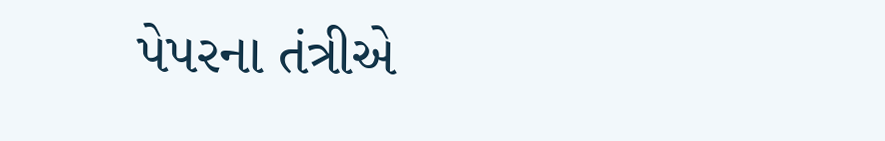પેપરના તંત્રીએ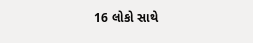16 લોકો સાથે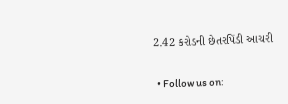2.42 કરોડની છેતરપિંડી આચરી

  • Follow us on: